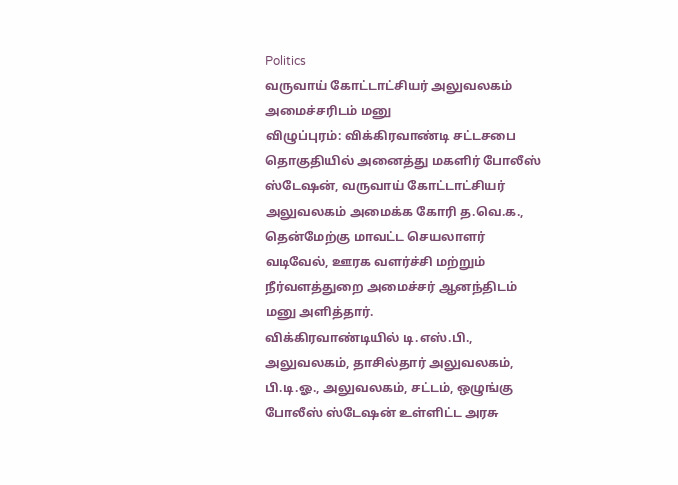Politics
வருவாய் கோட்டாட்சியர் அலுவலகம் அமைச்சரிடம் மனு
விழுப்புரம்: விக்கிரவாண்டி சட்டசபை தொகுதியில் அனைத்து மகளிர் போலீஸ் ஸ்டேஷன், வருவாய் கோட்டாட்சியர் அலுவலகம் அமைக்க கோரி த.வெ.க., தென்மேற்கு மாவட்ட செயலாளர் வடிவேல், ஊரக வளர்ச்சி மற்றும் நீர்வளத்துறை அமைச்சர் ஆனந்திடம் மனு அளித்தார்.
விக்கிரவாண்டியில் டி.எஸ்.பி., அலுவலகம், தாசில்தார் அலுவலகம், பி.டி.ஓ., அலுவலகம், சட்டம், ஒழுங்கு போலீஸ் ஸ்டேஷன் உள்ளிட்ட அரசு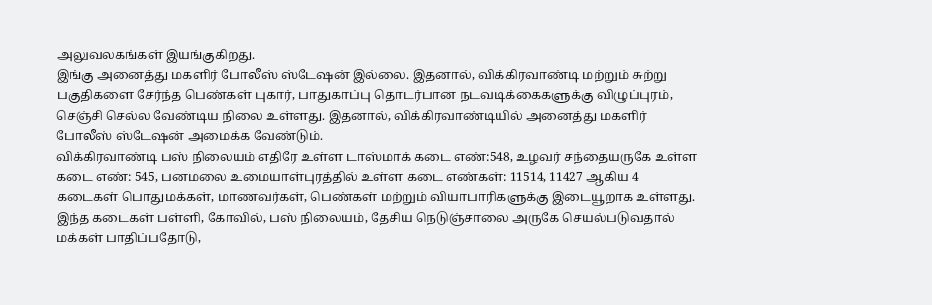அலுவலகங்கள் இயங்குகிறது.
இங்கு அனைத்து மகளிர் போலீஸ் ஸ்டேஷன் இல்லை. இதனால், விக்கிரவாண்டி மற்றும் சுற்று பகுதிகளை சேர்ந்த பெண்கள் புகார், பாதுகாப்பு தொடர்பான நடவடிக்கைகளுக்கு விழுப்புரம், செஞ்சி செல்ல வேண்டிய நிலை உள்ளது. இதனால், விக்கிரவாண்டியில் அனைத்து மகளிர் போலீஸ் ஸ்டேஷன் அமைக்க வேண்டும்.
விக்கிரவாண்டி பஸ் நிலையம் எதிரே உள்ள டாஸ்மாக் கடை எண்:548, உழவர் சந்தையருகே உள்ள கடை எண்: 545, பனமலை உமையாள்புரத்தில் உள்ள கடை எண்கள்: 11514, 11427 ஆகிய 4 கடைகள் பொதுமக்கள், மாணவர்கள், பெண்கள் மற்றும் வியாபாரிகளுக்கு இடையூறாக உள்ளது.
இந்த கடைகள் பள்ளி, கோவில், பஸ் நிலையம், தேசிய நெடுஞ்சாலை அருகே செயல்படுவதால் மக்கள் பாதிப்பதோடு,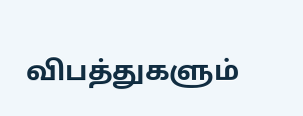விபத்துகளும்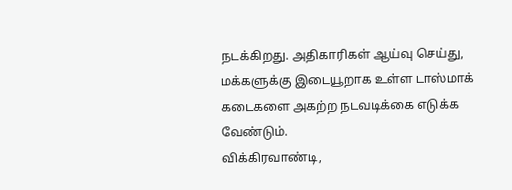நடக்கிறது. அதிகாரிகள் ஆய்வு செய்து, மக்களுக்கு இடையூறாக உள்ள டாஸ்மாக் கடைகளை அகற்ற நடவடிக்கை எடுக்க வேண்டும்.
விக்கிரவாண்டி,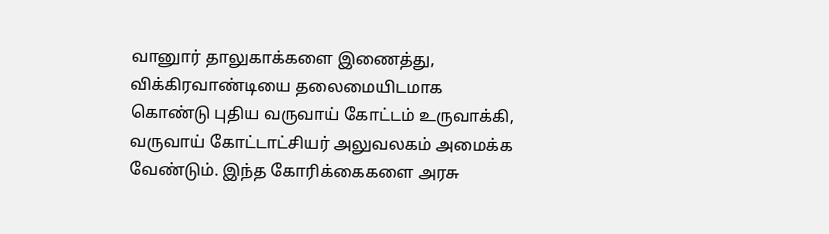வானுார் தாலுகாக்களை இணைத்து, விக்கிரவாண்டியை தலைமையிடமாக கொண்டு புதிய வருவாய் கோட்டம் உருவாக்கி, வருவாய் கோட்டாட்சியர் அலுவலகம் அமைக்க வேண்டும். இந்த கோரிக்கைகளை அரசு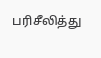பரிசீலித்து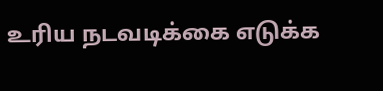உரிய நடவடிக்கை எடுக்க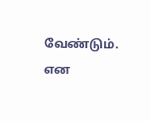வேண்டும்.
என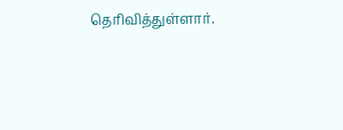தெரிவித்துள்ளார்.